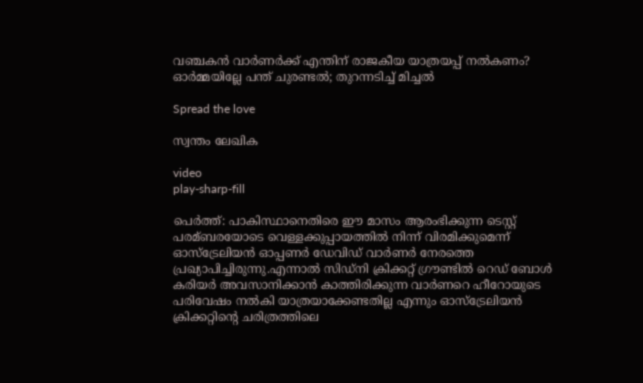വഞ്ചകന്‍ വാര്‍ണര്‍ക്ക് എന്തിന് രാജകീയ യാത്രയപ്പ് നല്‍കണം? ഓര്‍മ്മയില്ലേ പന്ത് ചുരണ്ടല്‍; തുറന്നടിച്ച്‌ മിച്ചല്‍

Spread the love

സ്വന്തം ലേഖിക

video
play-sharp-fill

പെര്‍ത്ത്: പാകിസ്ഥാനെതിരെ ഈ മാസം ആരംഭിക്കുന്ന ടെസ്റ്റ് പരമ്ബരയോടെ വെള്ളക്കുപ്പായത്തില്‍ നിന്ന് വിരമിക്കുമെന്ന് ഓസ്‌ട്രേലിയന്‍ ഓപ്പണര്‍ ഡേവിഡ് വാര്‍ണര്‍ നേരത്തെ പ്രഖ്യാപിച്ചിരുന്നു.എന്നാല്‍ സിഡ്നി ക്രിക്കറ്റ് ഗ്രൗണ്ടില്‍ റെഡ് ബോള്‍ കരിയര്‍ അവസാനിക്കാന്‍ കാത്തിരിക്കുന്ന വാര്‍ണറെ ഹീറോയുടെ പരിവേഷം നല്‍കി യാത്രയാക്കേണ്ടതില്ല എന്നും ഓസ്ട്രേലിയന്‍ ക്രിക്കറ്റിന്‍റെ ചരിത്രത്തിലെ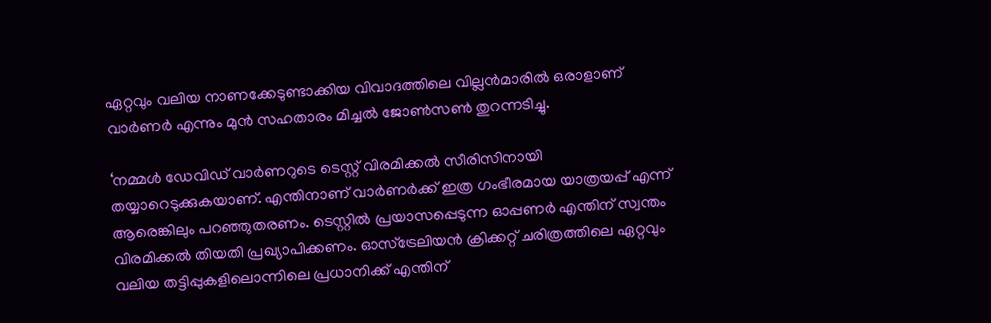ഏറ്റവും വലിയ നാണക്കേടുണ്ടാക്കിയ വിവാദത്തിലെ വില്ലന്‍മാരില്‍ ഒരാളാണ് വാര്‍ണര്‍ എന്നും മുന്‍ സഹതാരം മിച്ചല്‍ ജോണ്‍സണ്‍ തുറന്നടിച്ചു.

‘നമ്മള്‍ ഡേവിഡ് വാര്‍ണറുടെ ടെസ്റ്റ് വിരമിക്കല്‍ സീരിസിനായി തയ്യാറെടുക്കുകയാണ്. എന്തിനാണ് വാര്‍ണര്‍ക്ക് ഇത്ര ഗംഭീരമായ യാത്രയപ്പ് എന്ന് ആരെങ്കിലും പറഞ്ഞുതരണം. ടെസ്റ്റില്‍ പ്രയാസപ്പെടുന്ന ഓപ്പണര്‍ എന്തിന് സ്വന്തം വിരമിക്കല്‍ തിയതി പ്രഖ്യാപിക്കണം. ഓസ്‌ട്രേലിയന്‍ ക്രിക്കറ്റ് ചരിത്രത്തിലെ ഏറ്റവും വലിയ തട്ടിപ്പുകളിലൊന്നിലെ പ്രധാനിക്ക് എന്തിന്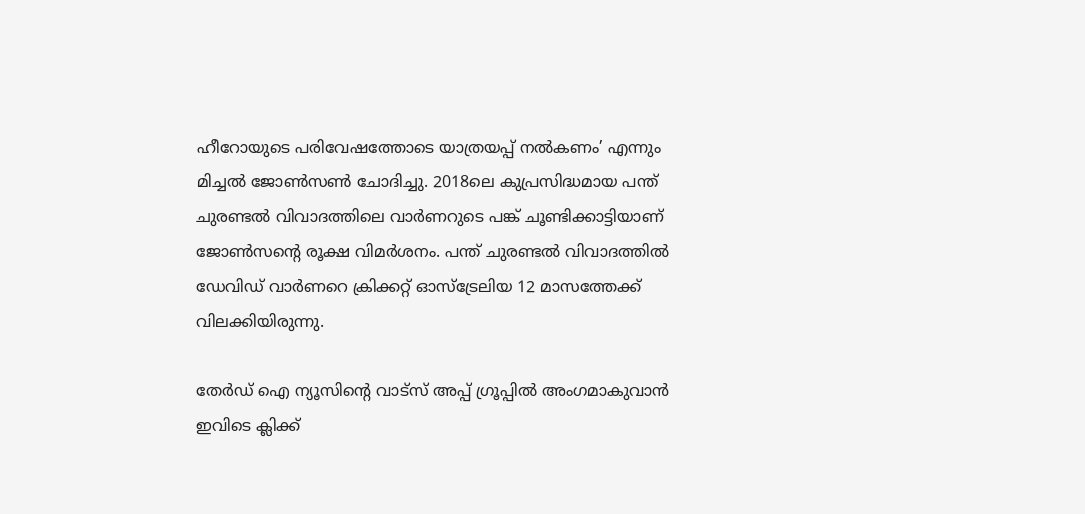ഹീറോയുടെ പരിവേഷത്തോടെ യാത്രയപ്പ് നല്‍കണം’ എന്നും മിച്ചല്‍ ജോണ്‍സണ്‍ ചോദിച്ചു. 2018ലെ കുപ്രസിദ്ധമായ പന്ത് ചുരണ്ടല്‍ വിവാദത്തിലെ വാര്‍ണറുടെ പങ്ക് ചൂണ്ടിക്കാട്ടിയാണ് ജോണ്‍സന്‍റെ രൂക്ഷ വിമര്‍ശനം. പന്ത് ചുരണ്ടല്‍ വിവാദത്തില്‍ ഡേവിഡ് വാര്‍ണറെ ക്രിക്കറ്റ് ഓസ്‌ട്രേലിയ 12 മാസത്തേക്ക് വിലക്കിയിരുന്നു.

തേർഡ് ഐ ന്യൂസിന്റെ വാട്സ് അപ്പ് ഗ്രൂപ്പിൽ അംഗമാകുവാൻ ഇവിടെ ക്ലിക്ക്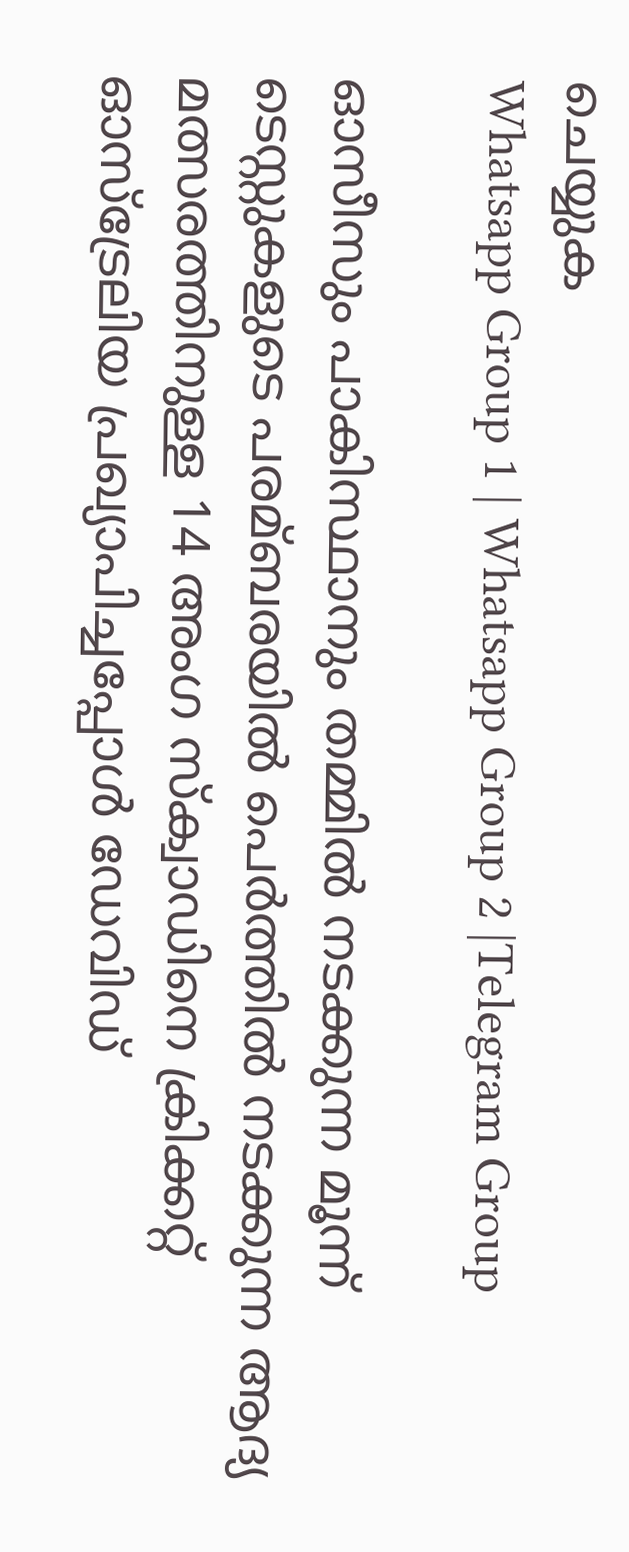ചെയ്യുക
Whatsapp Group 1 | Whatsapp Group 2 |Telegram Group

ഓസീസും പാകിസ്ഥാനും തമ്മില്‍ നടക്കുന്ന മൂന്ന് ടെസ്റ്റുകളുടെ പരമ്ബരയില്‍ പെര്‍ത്തില്‍ നടക്കുന്ന ആദ്യ മത്സരത്തിനുള്ള 14 അംഗ സ്‌ക്വാഡിനെ ക്രിക്കറ്റ് ഓസ്‌ട്രേലിയ പ്രഖ്യാപിച്ചപ്പോള്‍ ഡേവിഡ്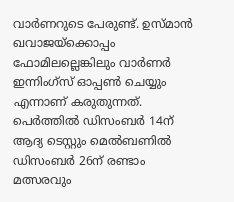വാര്‍ണറുടെ പേരുണ്ട്. ഉസ്‌മാന്‍ ഖവാജയ്ക്കൊപ്പം ഫോമിലല്ലെങ്കിലും വാര്‍ണര്‍ ഇന്നിംഗ്‌സ് ഓപ്പണ്‍ ചെയ്യും എന്നാണ് കരുതുന്നത്. പെര്‍ത്തില്‍ ഡിസംബര്‍ 14ന് ആദ്യ ടെസ്റ്റും മെല്‍ബണില്‍ ഡിസംബര്‍ 26ന് രണ്ടാം മത്സരവും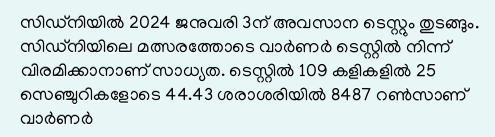സിഡ‍്നിയില്‍ 2024 ജനുവരി 3ന് അവസാന ടെസ്റ്റും തുടങ്ങും. സിഡ്‌നിയിലെ മത്സരത്തോടെ വാര്‍ണര്‍ ടെസ്റ്റില്‍ നിന്ന് വിരമിക്കാനാണ് സാധ്യത. ടെസ്റ്റില്‍ 109 കളികളില്‍ 25 സെഞ്ചുറികളോടെ 44.43 ശരാശരിയില്‍ 8487 റണ്‍സാണ് വാര്‍ണര്‍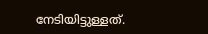നേടിയിട്ടുള്ളത്.